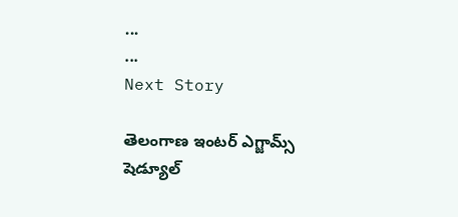...
...
Next Story

తెలంగాణ ఇంటర్ ఎగ్జామ్స్ షెడ్యూల్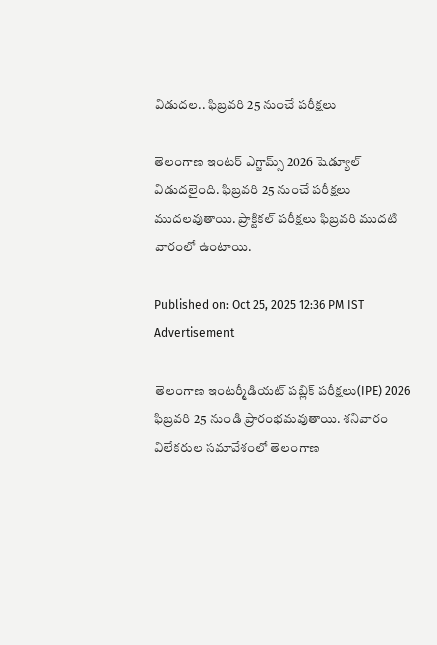విడుదల.. ఫిబ్రవరి 25 నుంచే పరీక్షలు

తెలంగాణ ఇంటర్ ఎగ్జామ్స్ 2026 షెడ్యూల్ విడుదలైంది. ఫిబ్రవరి 25 నుంచే పరీక్షలు ముదలవుతాయి. ప్రాక్టికల్ పరీక్షలు ఫిబ్రవరి ముదటి వారంలో ఉంటాయి.

Published on: Oct 25, 2025 12:36 PM IST
Advertisement

తెలంగాణ ఇంటర్మీడియట్ పబ్లిక్ పరీక్షలు(IPE) 2026 ఫిబ్రవరి 25 నుండి ప్రారంభమవుతాయి. శనివారం విలేకరుల సమావేశంలో తెలంగాణ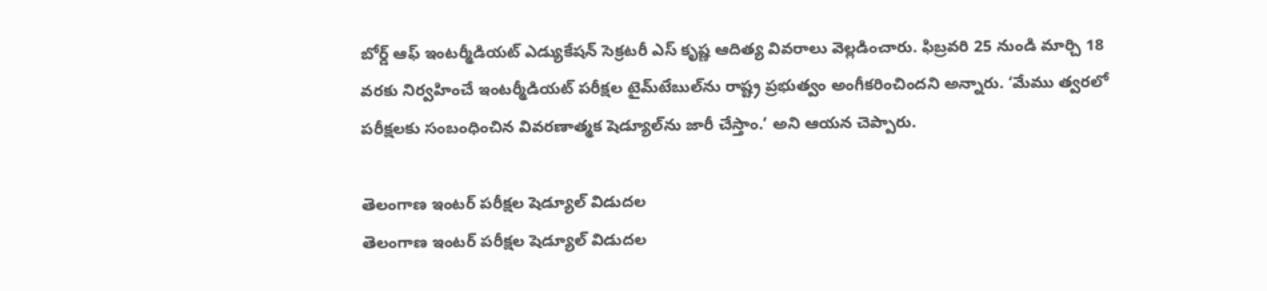బోర్డ్ ఆఫ్ ఇంటర్మీడియట్ ఎడ్యుకేషన్ సెక్రటరీ ఎస్ కృష్ణ ఆదిత్య వివరాలు వెల్లడించారు. ఫిబ్రవరి 25 నుండి మార్చి 18 వరకు నిర్వహించే ఇంటర్మీడియట్ పరీక్షల టైమ్‌టేబుల్‌ను రాష్ట్ర ప్రభుత్వం అంగీకరించిందని అన్నారు. ‘మేము త్వరలో పరీక్షలకు సంబంధించిన వివరణాత్మక షెడ్యూల్‌ను జారీ చేస్తాం.’ అని ఆయన చెప్పారు.

తెలంగాణ ఇంటర్ పరీక్షల షెడ్యూల్ విడుదల
తెలంగాణ ఇంటర్ పరీక్షల షెడ్యూల్ విడుదల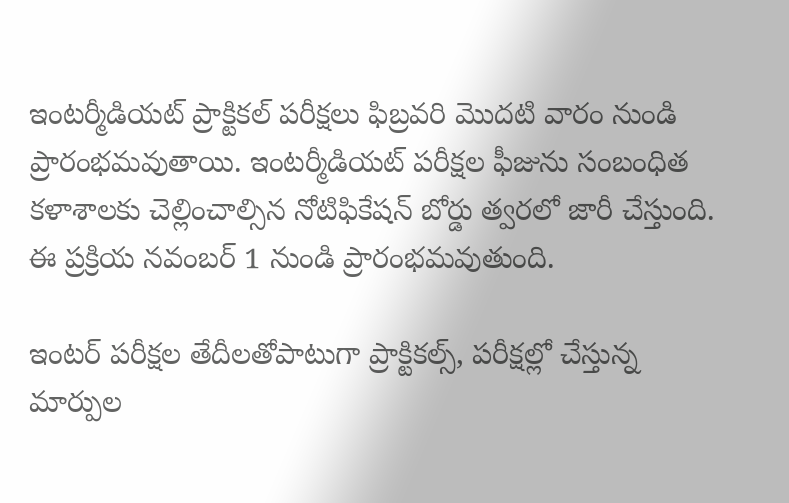ఇంటర్మీడియట్ ప్రాక్టికల్ పరీక్షలు ఫిబ్రవరి మొదటి వారం నుండి ప్రారంభమవుతాయి. ఇంటర్మీడియట్ పరీక్షల ఫీజును సంబంధిత కళాశాలకు చెల్లించాల్సిన నోటిఫికేషన్ బోర్డు త్వరలో జారీ చేస్తుంది. ఈ ప్రక్రియ నవంబర్ 1 నుండి ప్రారంభమవుతుంది.

ఇంటర్ పరీక్షల తేదీలతోపాటుగా ప్రాక్టికల్స్, పరీక్షల్లో చేస్తున్న మార్పుల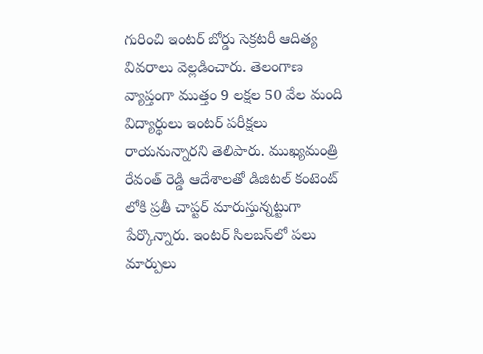గురించి ఇంటర్ బోర్డు సెక్రటరీ ఆదిత్య వివరాలు వెల్లడించారు. తెలంగాణ వ్యాప్తంగా ముత్తం 9 లక్షల 50 వేల మంది విద్యార్థులు ఇంటర్ పరీక్షలు రాయనున్నారని తెలిపారు. ముఖ్యమంత్రి రేవంత్ రెడ్డి ఆదేశాలతో డిజిటల్ కంటెంట్ లోకి ప్రతీ చాప్టర్ మారుస్తున్నట్టుగా పేర్కొన్నారు. ఇంటర్ సిలబస్‌లో పలు మార్పులు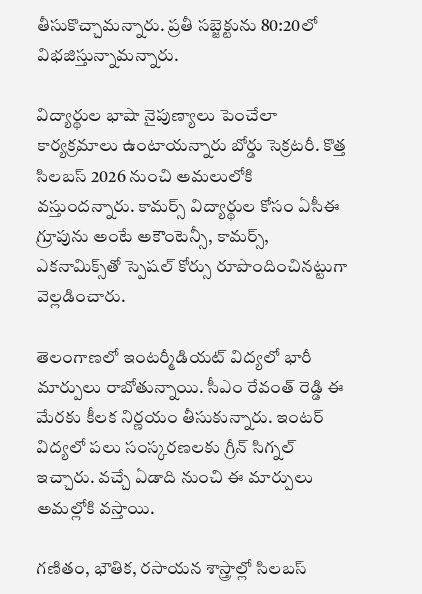తీసుకొచ్చామన్నారు. ప్రతీ సబ్జెక్టును 80:20లో విభజిస్తున్నామన్నారు.

విద్యార్థుల భాషా నైపుణ్యాలు పెంచేలా కార్యక్రమాలు ఉంటాయన్నారు బోర్డు సెక్రటరీ. కొత్త సిలబస్ 2026 నుంచి అమలులోకి వస్తుందన్నారు. కామర్స్ విద్యార్థుల కోసం ఏసీఈ గ్రూపును అంటే అకౌంటెన్సీ, కామర్స్, ఎకనామిక్స్‌తో స్పెషల్ కోర్సు రూపొందించినట్టుగా వెల్లడించారు.

తెలంగాణలో ఇంటర్మీడియట్ విద్యలో భారీ మార్పులు రాబోతున్నాయి. సీఎం రేవంత్ రెడ్డి ఈ మేరకు కీలక నిర్ణయం తీసుకున్నారు. ఇంటర్ విద్యలో పలు సంస్కరణలకు గ్రీన్ సిగ్నల్ ఇచ్చారు. వచ్చే ఏడాది నుంచి ఈ మార్పులు అమల్లోకి వస్తాయి.

గణితం, భౌతిక, రసాయన శాస్త్రాల్లో సిలబస్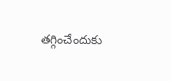తగ్గించేందుకు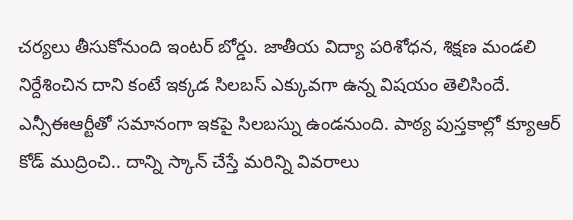చర్యలు తీసుకోనుంది ఇంటర్ బోర్డు. జాతీయ విద్యా పరిశోధన, శిక్షణ మండలి నిర్దేశించిన దాని కంటే ఇక్కడ సిలబస్ ఎక్కువగా ఉన్న విషయం తెలిసిందే. ఎన్సీఈఆర్టీతో సమానంగా ఇకపై సిలబస్ను ఉండనుంది. పాఠ్య పుస్తకాల్లో క్యూఆర్ కోడ్ ముద్రించి.. దాన్ని స్కాన్ చేస్తే మరిన్ని వివరాలు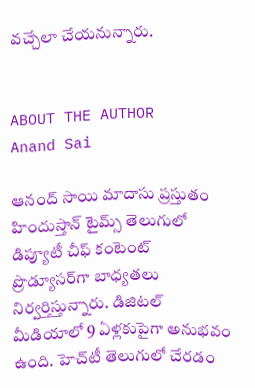వచ్చేలా చేయనున్నారు.


ABOUT THE AUTHOR
Anand Sai

ఆనంద్ సాయి మాదాసు ప్రస్తుతం హిందుస్తాన్ టైమ్స్ తెలుగులో డిప్యూటీ చీఫ్ కంటెంట్ ప్రొడ్యూసర్‌గా బాధ్యతలు నిర్వర్తిస్తున్నారు. డిజిటల్ మీడియాలో 9 ఏళ్లకుపైగా అనుభవం ఉంది. హెచ్‌టీ తెలుగులో చేరడం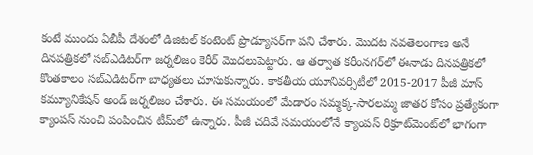కంటే ముందు ఏబీపీ దేశంలో డిజిటల్ కంటెంట్ ప్రొడ్యూసర్‌గా పని చేశారు. మెుదట నవతెలంగాణ అనే దినపత్రికలో సబ్ఎడిటర్‌గా జర్నలిజం కెరీర్ మెుదలుపెట్టారు. ఆ తర్వాత కరీంనగర్‌లో ఈనాడు దినపత్రికలో కొంతకాలం సబ్‌ఎడిటర్‌గా బాధ్యతలు చూసుకున్నారు. కాకతీయ యూనివర్సిటీలో 2015-2017 పీజీ మాస్ కమ్యూనికేషన్ అండ్ జర్నలిజం చేశారు. ఈ సమయంలో మేడారం సమ్మక్క-సారలమ్మ జాతర కోసం ప్రత్యేకంగా క్యాంపస్ నుంచి పంపించిన టీమ్‌లో ఉన్నారు. పీజీ చదివే సమయంలోనే క్యాంపస్ రిక్రూట్‌మెంట్‌లో భాగంగా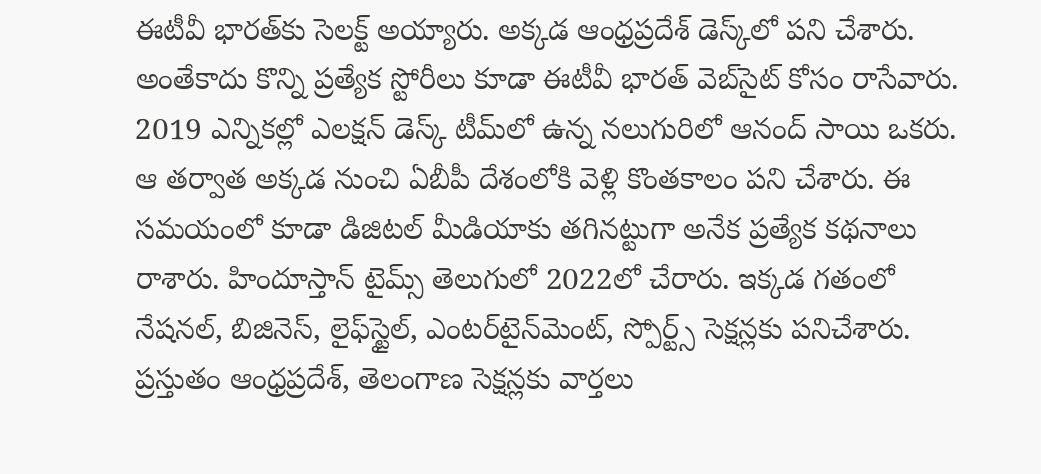ఈటీవీ భారత్‌కు సెలక్ట్ అయ్యారు. అక్కడ ఆంధ్రప్రదేశ్‌ డెస్క్‌లో పని చేశారు. అంతేకాదు కొన్ని ప్రత్యేక స్టోరీలు కూడా ఈటీవీ భారత్ వెబ్‌సైట్ కోసం రాసేవారు. 2019 ఎన్నికల్లో ఎలక్షన్ డెస్క్‌ టీమ్‌లో ఉన్న నలుగురిలో ఆనంద్ సాయి ఒకరు. ఆ తర్వాత అక్కడ నుంచి ఏబీపీ దేశంలోకి వెళ్లి కొంతకాలం పని చేశారు. ఈ సమయంలో కూడా డిజిటల్ మీడియాకు తగినట్టుగా అనేక ప్రత్యేక కథనాలు రాశారు. హిందూస్తాన్ టైమ్స్‌ తెలుగులో 2022లో చేరారు. ఇక్కడ గతంలో నేషనల్, బిజినెస్, లైఫ్‌స్టైల్, ఎంటర్‌టైన్‌మెంట్‌, స్పోర్ట్స్‌ సెక్షన్లకు పనిచేశారు. ప్రస్తుతం ఆంధ్రప్రదేశ్, తెలంగాణ సెక్షన్లకు వార్తలు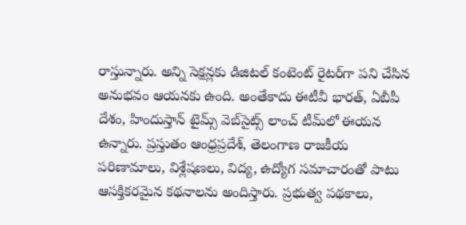రాస్తున్నారు. అన్ని సెక్షన్లకు డిజిటల్ కంటెంట్ రైటర్‌గా పని చేసిన అనుభవం ఆయనకు ఉంది. అంతేకాదు ఈటీవీ భారత్, ఏబీపీ దేశం, హిందుస్తాన్ టైమ్స్ వెబ్‌సైట్స్ లాంచ్ టీమ్‌లో ఈయన ఉన్నారు. ప్రస్తుతం ఆంధ్రప్రదేశ్, తెలంగాణ రాజకీయ పరిణామాలు, విశ్లేషణలు, విద్య, ఉద్యోగ సమాచారంతో పాటు ఆసక్తికరమైన కథనాలను అందిస్తారు. ప్రభుత్వ పథకాలు,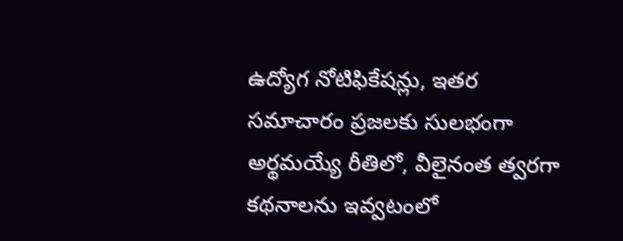ఉద్యోగ నోటిఫికేషన్లు, ఇతర సమాచారం ప్రజలకు సులభంగా అర్థమయ్యే రీతిలో, వీలైనంత త్వరగా కథనాలను ఇవ్వటంలో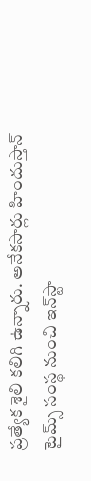ప్రత్యేక శైలి కలిగి ఉన్నారు. అనేకసార్లు హిందుస్తాన్ టైమ్స్ సంస్థ నుంచి ఇన్‌స్టా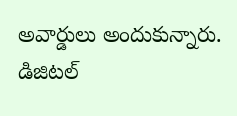అవార్డులు అందుకున్నారు. డిజిటల్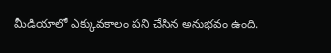మీడియాలో ఎక్కువకాలం పని చేసిన అనుభవం ఉంది.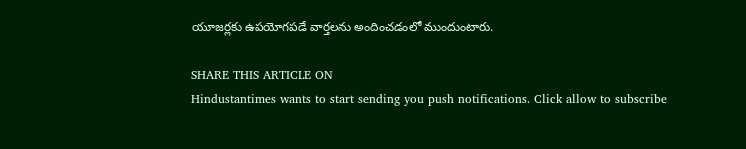యూజర్లకు ఉపయోగపడే వార్తలను అందించడంలో ముందుంటారు.

SHARE THIS ARTICLE ON
Hindustantimes wants to start sending you push notifications. Click allow to subscribe